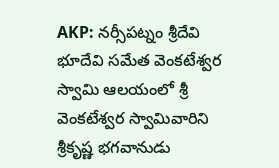AKP: నర్సీపట్నం శ్రీదేవి భూదేవి సమేత వెంకటేశ్వర స్వామి ఆలయంలో శ్రీ వెంకటేశ్వర స్వామివారిని శ్రీకృష్ణ భగవానుడు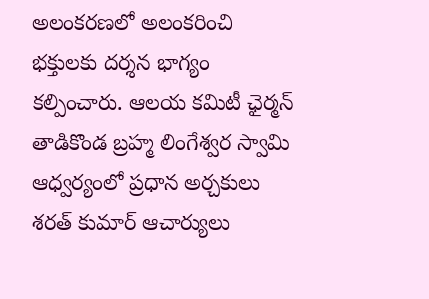అలంకరణలో అలంకరించి భక్తులకు దర్శన భాగ్యం కల్పించారు. ఆలయ కమిటీ ఛైర్మన్ తాడికొండ బ్రహ్మ లింగేశ్వర స్వామి ఆధ్వర్యంలో ప్రధాన అర్చకులు శరత్ కుమార్ ఆచార్యులు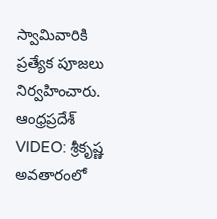స్వామివారికి ప్రత్యేక పూజలు నిర్వహించారు.
ఆంధ్రప్రదేశ్
VIDEO: శ్రీకృష్ణ అవతారంలో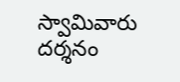స్వామివారు దర్శనం